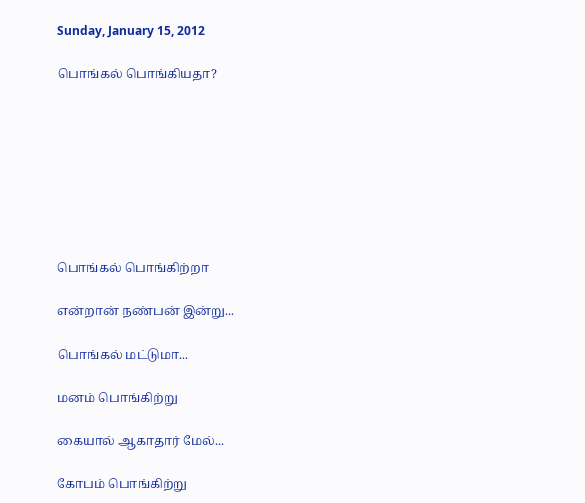Sunday, January 15, 2012

பொங்கல் பொங்கியதா?








பொங்கல் பொங்கிற்றா

என்றான் நண்பன் இன்று...

பொங்கல் மட்டுமா...

மனம் பொங்கிற்று

கையால் ஆகாதார் மேல்...

கோபம் பொங்கிற்று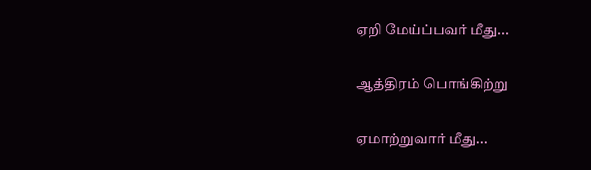ஏறி மேய்ப்பவர் மீது...

ஆத்திரம் பொங்கிற்று

ஏமாற்றுவார் மீது...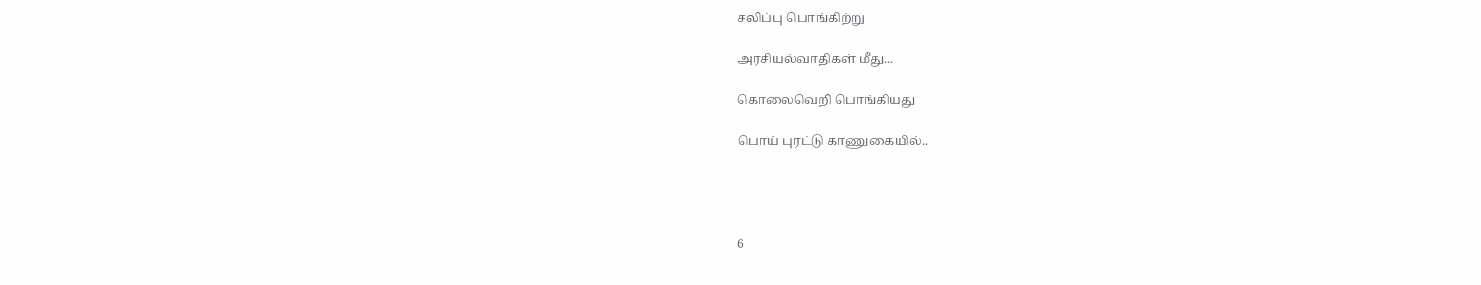சலிப்பு பொங்கிற்று

அரசியல்வாதிகள் மீது...

கொலைவெறி பொங்கியது

பொய் புரட்டு காணுகையில்..




6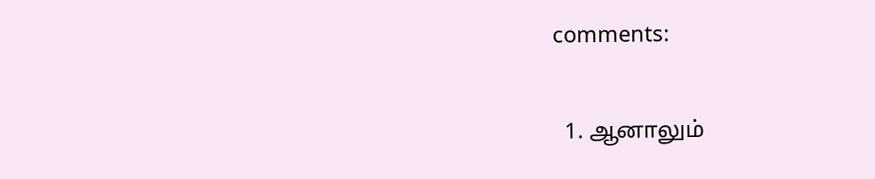comments:

  1. ஆனாலும்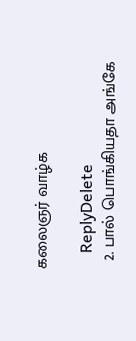கலைஞர் வாழ்க

    ReplyDelete
  2. பால் பொங்கியதா அங்கே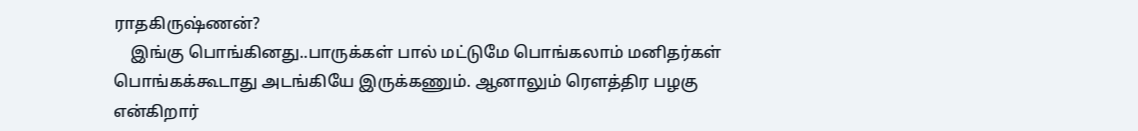ராதகிருஷ்ணன்?
    இங்கு பொங்கினது..பாருக்கள் பால் மட்டுமே பொங்கலாம் மனிதர்கள் பொங்கக்கூடாது அடங்கியே இருக்கணும். ஆனாலும் ரௌத்திர பழகு என்கிறார்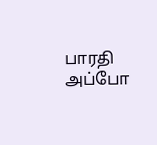பாரதி அப்போ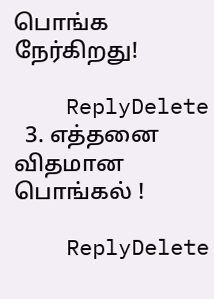பொங்க நேர்கிறது!

    ReplyDelete
  3. எத்தனை விதமான பொங்கல் !

    ReplyDelete